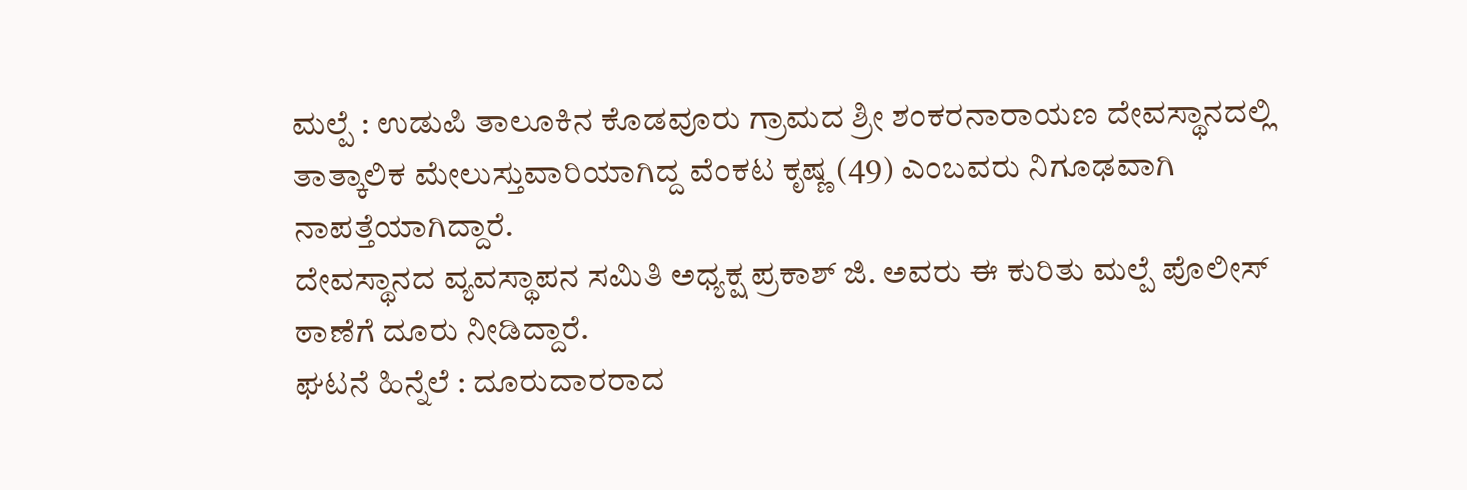ಮಲ್ಪೆ : ಉಡುಪಿ ತಾಲೂಕಿನ ಕೊಡವೂರು ಗ್ರಾಮದ ಶ್ರೀ ಶಂಕರನಾರಾಯಣ ದೇವಸ್ಥಾನದಲ್ಲಿ ತಾತ್ಕಾಲಿಕ ಮೇಲುಸ್ತುವಾರಿಯಾಗಿದ್ದ ವೆಂಕಟ ಕೃಷ್ಣ (49) ಎಂಬವರು ನಿಗೂಢವಾಗಿ ನಾಪತ್ತೆಯಾಗಿದ್ದಾರೆ.
ದೇವಸ್ಥಾನದ ವ್ಯವಸ್ಥಾಪನ ಸಮಿತಿ ಅಧ್ಯಕ್ಷ ಪ್ರಕಾಶ್ ಜಿ. ಅವರು ಈ ಕುರಿತು ಮಲ್ಪೆ ಪೊಲೀಸ್ ಠಾಣೆಗೆ ದೂರು ನೀಡಿದ್ದಾರೆ.
ಘಟನೆ ಹಿನ್ನೆಲೆ : ದೂರುದಾರರಾದ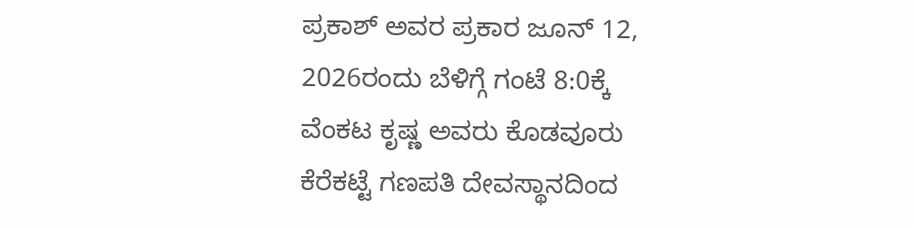ಪ್ರಕಾಶ್ ಅವರ ಪ್ರಕಾರ ಜೂನ್ 12, 2026ರಂದು ಬೆಳಿಗ್ಗೆ ಗಂಟೆ 8:0ಕ್ಕೆ ವೆಂಕಟ ಕೃಷ್ಣ ಅವರು ಕೊಡವೂರು ಕೆರೆಕಟ್ಟೆ ಗಣಪತಿ ದೇವಸ್ಥಾನದಿಂದ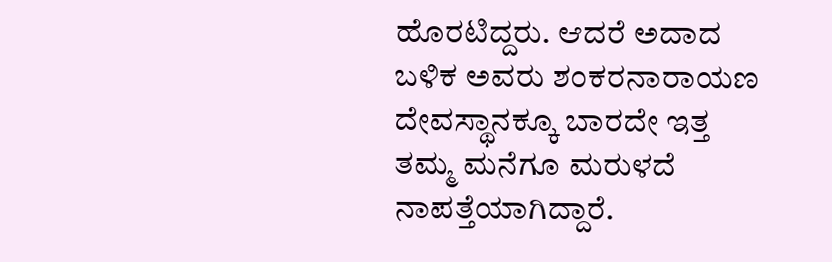ಹೊರಟಿದ್ದರು. ಆದರೆ ಅದಾದ ಬಳಿಕ ಅವರು ಶಂಕರನಾರಾಯಣ ದೇವಸ್ಥಾನಕ್ಕೂ ಬಾರದೇ ಇತ್ತ ತಮ್ಮ ಮನೆಗೂ ಮರುಳದೆ ನಾಪತ್ತೆಯಾಗಿದ್ದಾರೆ.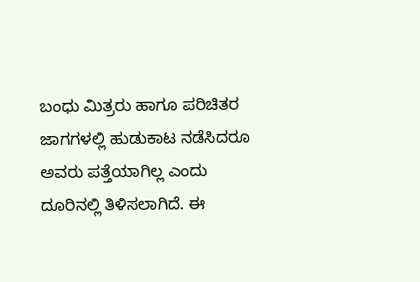ಬಂಧು ಮಿತ್ರರು ಹಾಗೂ ಪರಿಚಿತರ ಜಾಗಗಳಲ್ಲಿ ಹುಡುಕಾಟ ನಡೆಸಿದರೂ ಅವರು ಪತ್ತೆಯಾಗಿಲ್ಲ ಎಂದು ದೂರಿನಲ್ಲಿ ತಿಳಿಸಲಾಗಿದೆ. ಈ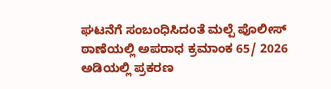ಘಟನೆಗೆ ಸಂಬಂಧಿಸಿದಂತೆ ಮಲ್ಪೆ ಪೊಲೀಸ್ ಠಾಣೆಯಲ್ಲಿ ಅಪರಾಧ ಕ್ರಮಾಂಕ 65/ 2026 ಅಡಿಯಲ್ಲಿ ಪ್ರಕರಣ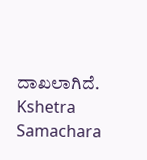ದಾಖಲಾಗಿದೆ.
Kshetra Samachara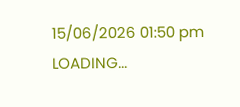15/06/2026 01:50 pm
LOADING...